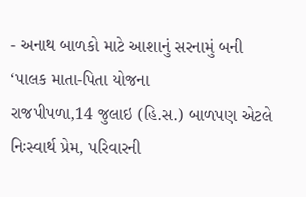- અનાથ બાળકો માટે આશાનું સરનામું બની ‘પાલક માતા-પિતા યોજના
રાજપીપળા,14 જુલાઇ (હિ.સ.) બાળપણ એટલે નિઃસ્વાર્થ પ્રેમ, પરિવારની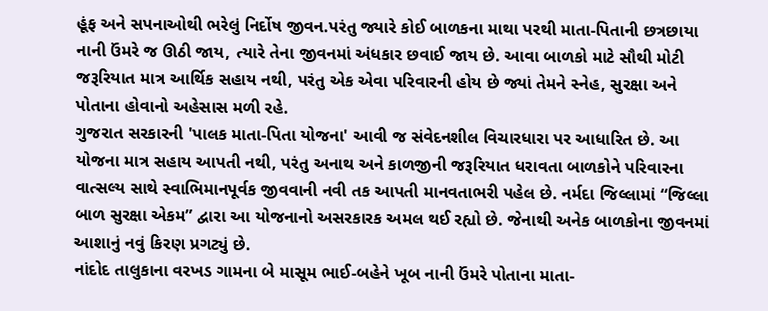હૂંફ અને સપનાઓથી ભરેલું નિર્દોષ જીવન.પરંતુ જ્યારે કોઈ બાળકના માથા પરથી માતા-પિતાની છત્રછાયા નાની ઉંમરે જ ઊઠી જાય, ત્યારે તેના જીવનમાં અંધકાર છવાઈ જાય છે. આવા બાળકો માટે સૌથી મોટી જરૂરિયાત માત્ર આર્થિક સહાય નથી, પરંતુ એક એવા પરિવારની હોય છે જ્યાં તેમને સ્નેહ, સુરક્ષા અને પોતાના હોવાનો અહેસાસ મળી રહે.
ગુજરાત સરકારની 'પાલક માતા-પિતા યોજના' આવી જ સંવેદનશીલ વિચારધારા પર આધારિત છે. આ યોજના માત્ર સહાય આપતી નથી, પરંતુ અનાથ અને કાળજીની જરૂરિયાત ધરાવતા બાળકોને પરિવારના વાત્સલ્ય સાથે સ્વાભિમાનપૂર્વક જીવવાની નવી તક આપતી માનવતાભરી પહેલ છે. નર્મદા જિલ્લામાં “જિલ્લા બાળ સુરક્ષા એકમ” દ્વારા આ યોજનાનો અસરકારક અમલ થઈ રહ્યો છે. જેનાથી અનેક બાળકોના જીવનમાં આશાનું નવું કિરણ પ્રગટ્યું છે.
નાંદોદ તાલુકાના વરખડ ગામના બે માસૂમ ભાઈ-બહેને ખૂબ નાની ઉંમરે પોતાના માતા-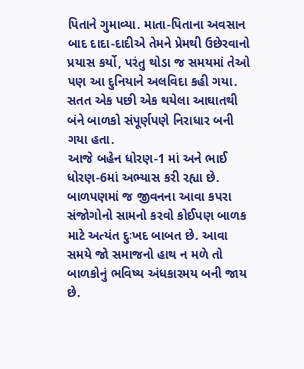પિતાને ગુમાવ્યા. માતા-પિતાના અવસાન બાદ દાદા-દાદીએ તેમને પ્રેમથી ઉછેરવાનો પ્રયાસ કર્યો, પરંતુ થોડા જ સમયમાં તેઓ પણ આ દુનિયાને અલવિદા કહી ગયા. સતત એક પછી એક થયેલા આઘાતથી બંને બાળકો સંપૂર્ણપણે નિરાધાર બની ગયા હતા.
આજે બહેન ધોરણ-1 માં અને ભાઈ ધોરણ-6માં અભ્યાસ કરી રહ્યા છે. બાળપણમાં જ જીવનના આવા કપરા સંજોગોનો સામનો કરવો કોઈપણ બાળક માટે અત્યંત દુઃખદ બાબત છે. આવા સમયે જો સમાજનો હાથ ન મળે તો બાળકોનું ભવિષ્ય અંધકારમય બની જાય છે.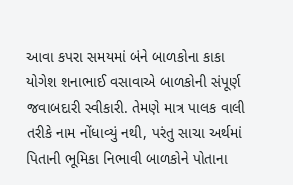આવા કપરા સમયમાં બંને બાળકોના કાકા યોગેશ શનાભાઈ વસાવાએ બાળકોની સંપૂર્ણ જવાબદારી સ્વીકારી. તેમણે માત્ર પાલક વાલી તરીકે નામ નોંધાવ્યું નથી, પરંતુ સાચા અર્થમાં પિતાની ભૂમિકા નિભાવી બાળકોને પોતાના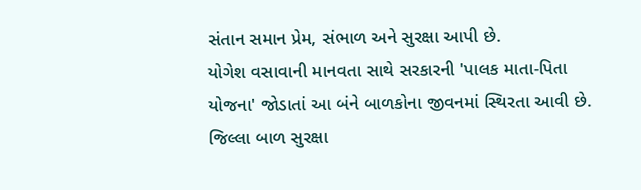સંતાન સમાન પ્રેમ, સંભાળ અને સુરક્ષા આપી છે.
યોગેશ વસાવાની માનવતા સાથે સરકારની 'પાલક માતા-પિતા યોજના' જોડાતાં આ બંને બાળકોના જીવનમાં સ્થિરતા આવી છે.
જિલ્લા બાળ સુરક્ષા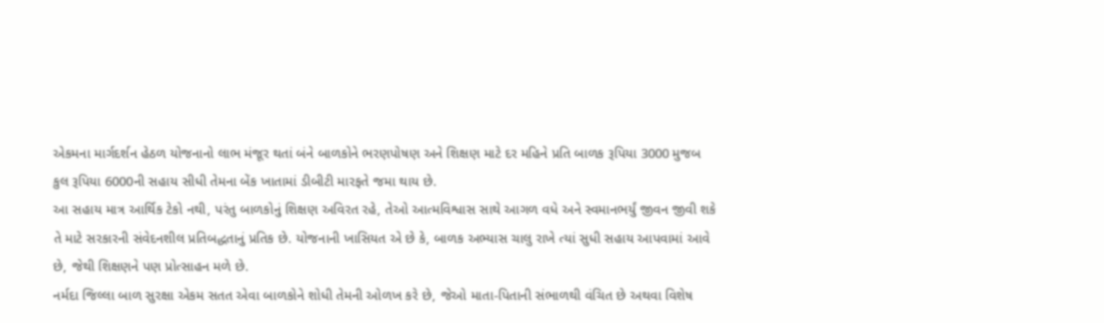એકમના માર્ગદર્શન હેઠળ યોજનાનો લાભ મંજૂર થતાં બંને બાળકોને ભરણપોષણ અને શિક્ષણ માટે દર મહિને પ્રતિ બાળક રૂપિયા 3000 મુજબ કુલ રૂપિયા 6000ની સહાય સીધી તેમના બેંક ખાતામાં ડીબીટી મારફતે જમા થાય છે.
આ સહાય માત્ર આર્થિક ટેકો નથી, પરંતુ બાળકોનું શિક્ષણ અવિરત રહે, તેઓ આત્મવિશ્વાસ સાથે આગળ વધે અને સ્વમાનભર્યું જીવન જીવી શકે તે માટે સરકારની સંવેદનશીલ પ્રતિબદ્ધતાનું પ્રતિક છે. યોજનાની ખાસિયત એ છે કે, બાળક અભ્યાસ ચાલુ રાખે ત્યાં સુધી સહાય આપવામાં આવે છે, જેથી શિક્ષણને પણ પ્રોત્સાહન મળે છે.
નર્મદા જિલ્લા બાળ સુરક્ષા એકમ સતત એવા બાળકોને શોધી તેમની ઓળખ કરે છે, જેઓ માતા-પિતાની સંભાળથી વંચિત છે અથવા વિશેષ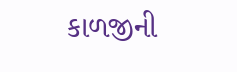કાળજીની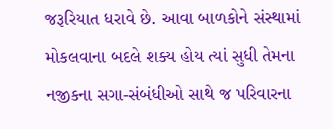જરૂરિયાત ધરાવે છે. આવા બાળકોને સંસ્થામાં મોકલવાના બદલે શક્ય હોય ત્યાં સુધી તેમના નજીકના સગા-સંબંધીઓ સાથે જ પરિવારના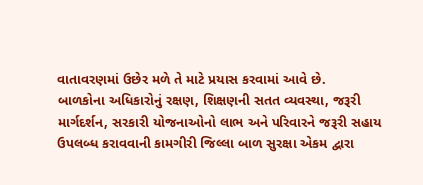વાતાવરણમાં ઉછેર મળે તે માટે પ્રયાસ કરવામાં આવે છે.
બાળકોના અધિકારોનું રક્ષણ, શિક્ષણની સતત વ્યવસ્થા, જરૂરી માર્ગદર્શન, સરકારી યોજનાઓનો લાભ અને પરિવારને જરૂરી સહાય ઉપલબ્ધ કરાવવાની કામગીરી જિલ્લા બાળ સુરક્ષા એકમ દ્વારા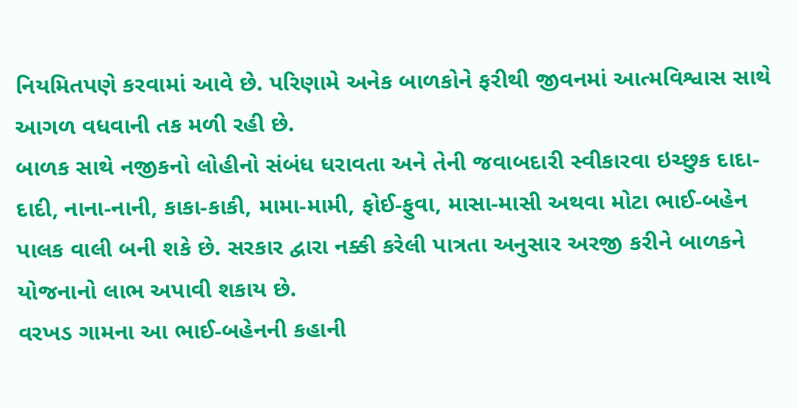નિયમિતપણે કરવામાં આવે છે. પરિણામે અનેક બાળકોને ફરીથી જીવનમાં આત્મવિશ્વાસ સાથે આગળ વધવાની તક મળી રહી છે.
બાળક સાથે નજીકનો લોહીનો સંબંધ ધરાવતા અને તેની જવાબદારી સ્વીકારવા ઇચ્છુક દાદા-દાદી, નાના-નાની, કાકા-કાકી, મામા-મામી, ફોઈ-ફુવા, માસા-માસી અથવા મોટા ભાઈ-બહેન પાલક વાલી બની શકે છે. સરકાર દ્વારા નક્કી કરેલી પાત્રતા અનુસાર અરજી કરીને બાળકને યોજનાનો લાભ અપાવી શકાય છે.
વરખડ ગામના આ ભાઈ-બહેનની કહાની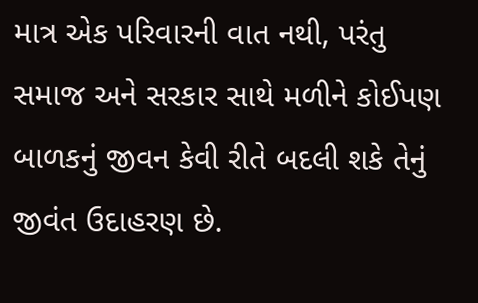માત્ર એક પરિવારની વાત નથી, પરંતુ સમાજ અને સરકાર સાથે મળીને કોઈપણ બાળકનું જીવન કેવી રીતે બદલી શકે તેનું જીવંત ઉદાહરણ છે.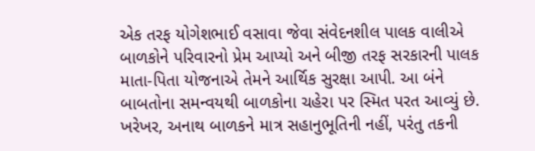એક તરફ યોગેશભાઈ વસાવા જેવા સંવેદનશીલ પાલક વાલીએ બાળકોને પરિવારનો પ્રેમ આપ્યો અને બીજી તરફ સરકારની પાલક માતા-પિતા યોજનાએ તેમને આર્થિક સુરક્ષા આપી. આ બંને બાબતોના સમન્વયથી બાળકોના ચહેરા પર સ્મિત પરત આવ્યું છે.
ખરેખર, અનાથ બાળકને માત્ર સહાનુભૂતિની નહીં, પરંતુ તકની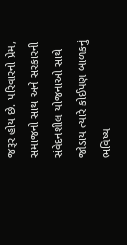જરૂર હોય છે. પરિવારનો પ્રેમ, સમાજનો સાથ અને સરકારની સંવેદનશીલ યોજનાઓ સાથે જોડાય ત્યારે કોઈપણ બાળકનું ભવિષ્ય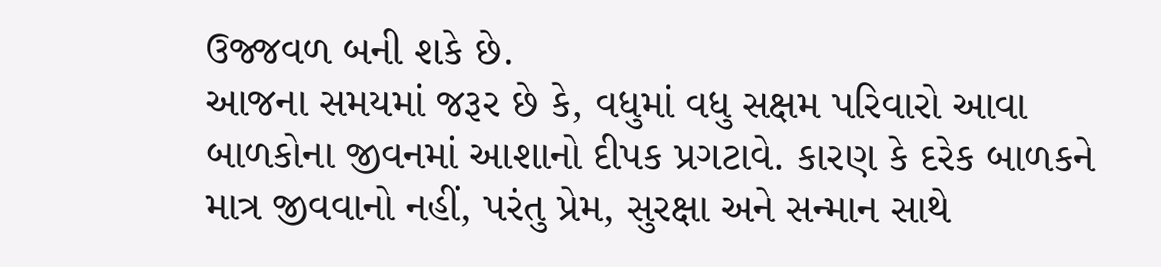ઉજ્જવળ બની શકે છે.
આજના સમયમાં જરૂર છે કે, વધુમાં વધુ સક્ષમ પરિવારો આવા બાળકોના જીવનમાં આશાનો દીપક પ્રગટાવે. કારણ કે દરેક બાળકને માત્ર જીવવાનો નહીં, પરંતુ પ્રેમ, સુરક્ષા અને સન્માન સાથે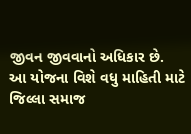જીવન જીવવાનો અધિકાર છે.
આ યોજના વિશે વધુ માહિતી માટે જિલ્લા સમાજ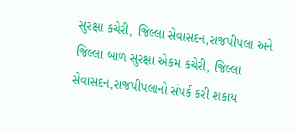સુરક્ષા કચેરી, જિલ્લા સેવાસદન,રાજપીપલા અને જિલ્લા બાળ સુરક્ષા એકમ કચેરી, જિલ્લા સેવાસદન,રાજપીપલાનો સંપર્ક કરી શકાય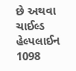છે અથવા ચાઈલ્ડ હેલ્પલાઈન 1098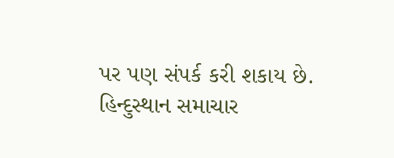પર પણ સંપર્ક કરી શકાય છે.
હિન્દુસ્થાન સમાચાર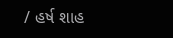/ હર્ષ શાહ